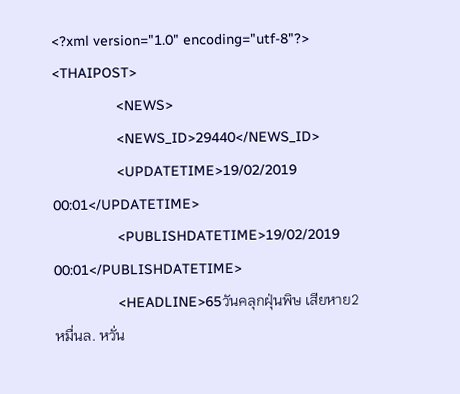<?xml version="1.0" encoding="utf-8"?>
<THAIPOST>
                <NEWS>
                <NEWS_ID>29440</NEWS_ID>
                <UPDATETIME>19/02/2019 00:01</UPDATETIME>
                <PUBLISHDATETIME>19/02/2019 00:01</PUBLISHDATETIME>
                <HEADLINE>65วันคลุกฝุ่นพิษ เสียหาย2หมื่นล. หวั่น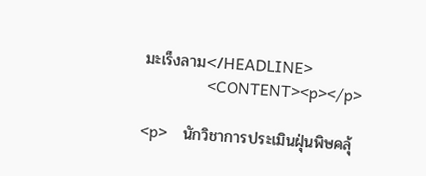มะเร็งลาม</HEADLINE>
                <CONTENT><p></p>

<p>    นักวิชาการประเมินฝุ่นพิษคลุ้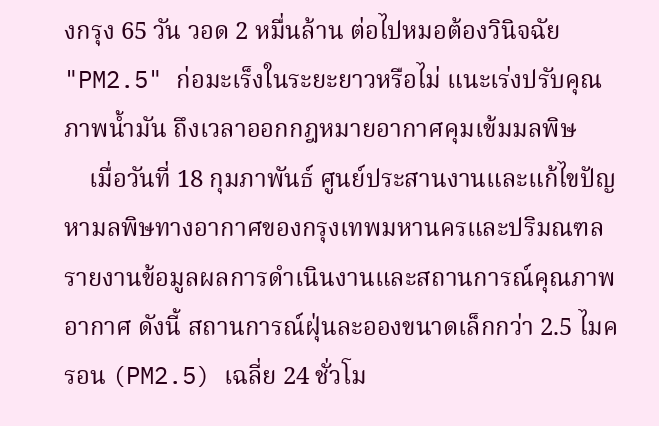งกรุง 65 วัน วอด 2 หมื่นล้าน ต่อไปหมอต้องวินิจฉัย "PM2.5" ก่อมะเร็งในระยะยาวหรือไม่ แนะเร่งปรับคุณภาพน้ำมัน ถึงเวลาออกกฎหมายอากาศคุมเข้มมลพิษ
    เมื่อวันที่ 18 กุมภาพันธ์ ศูนย์ประสานงานและแก้ไขปัญหามลพิษทางอากาศของกรุงเทพมหานครและปริมณฑล รายงานข้อมูลผลการดำเนินงานและสถานการณ์คุณภาพอากาศ ดังนี้ สถานการณ์ฝุ่นละอองขนาดเล็กกว่า 2.5 ไมครอน (PM2.5) เฉลี่ย 24 ชั่วโม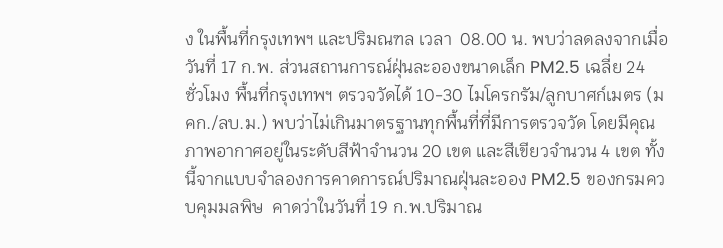ง ในพื้นที่กรุงเทพฯ และปริมณฑล เวลา  08.00 น. พบว่าลดลงจากเมื่อวันที่ 17 ก.พ. ส่วนสถานการณ์ฝุ่นละอองขนาดเล็ก PM2.5 เฉลี่ย 24  ชั่วโมง พื้นที่กรุงเทพฯ ตรวจวัดได้ 10-30 ไมโครกรัม/ลูกบาศก์เมตร (มคก./ลบ.ม.) พบว่าไม่เกินมาตรฐานทุกพื้นที่ที่มีการตรวจวัด โดยมีคุณภาพอากาศอยู่ในระดับสีฟ้าจำนวน 20 เขต และสีเขียวจำนวน 4 เขต ทั้งนี้จากแบบจำลองการคาดการณ์ปริมาณฝุ่นละออง PM2.5 ของกรมควบคุมมลพิษ  คาดว่าในวันที่ 19 ก.พ.ปริมาณ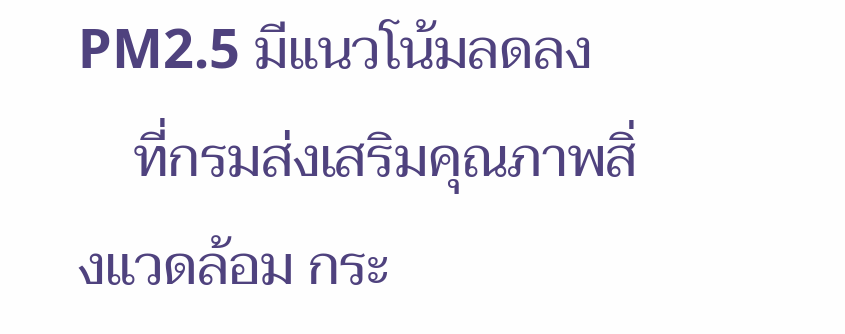PM2.5 มีแนวโน้มลดลง
    ที่กรมส่งเสริมคุณภาพสิ่งแวดล้อม กระ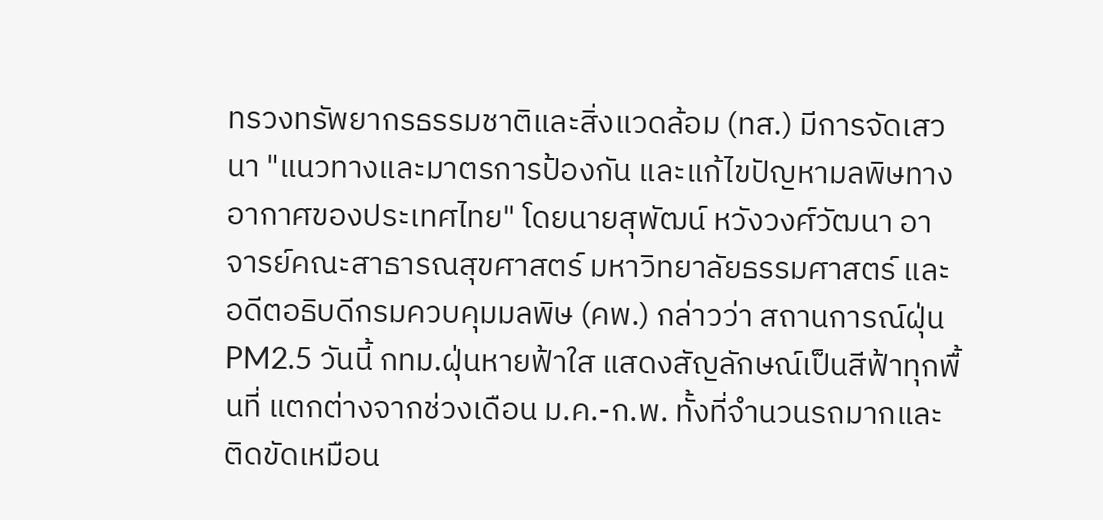ทรวงทรัพยากรธรรมชาติและสิ่งแวดล้อม (ทส.) มีการจัดเสวนา "แนวทางและมาตรการป้องกัน และแก้ไขปัญหามลพิษทางอากาศของประเทศไทย" โดยนายสุพัฒน์ หวังวงศ์วัฒนา อาจารย์คณะสาธารณสุขศาสตร์ มหาวิทยาลัยธรรมศาสตร์ และอดีตอธิบดีกรมควบคุมมลพิษ (คพ.) กล่าวว่า สถานการณ์ฝุ่น PM2.5 วันนี้ กทม.ฝุ่นหายฟ้าใส แสดงสัญลักษณ์เป็นสีฟ้าทุกพื้นที่ แตกต่างจากช่วงเดือน ม.ค.-ก.พ. ทั้งที่จำนวนรถมากและติดขัดเหมือน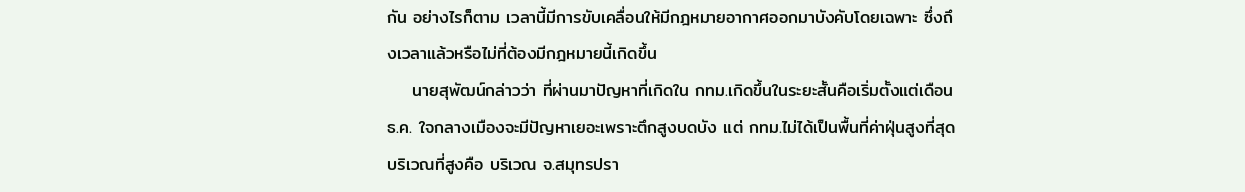กัน อย่างไรก็ตาม เวลานี้มีการขับเคลื่อนให้มีกฎหมายอากาศออกมาบังคับโดยเฉพาะ ซึ่งถึงเวลาแล้วหรือไม่ที่ต้องมีกฎหมายนี้เกิดขึ้น
    นายสุพัฒน์กล่าวว่า ที่ผ่านมาปัญหาที่เกิดใน กทม.เกิดขึ้นในระยะสั้นคือเริ่มตั้งแต่เดือน ธ.ค. ใจกลางเมืองจะมีปัญหาเยอะเพราะตึกสูงบดบัง แต่ กทม.ไม่ได้เป็นพื้นที่ค่าฝุ่นสูงที่สุด บริเวณที่สูงคือ บริเวณ จ.สมุทรปรา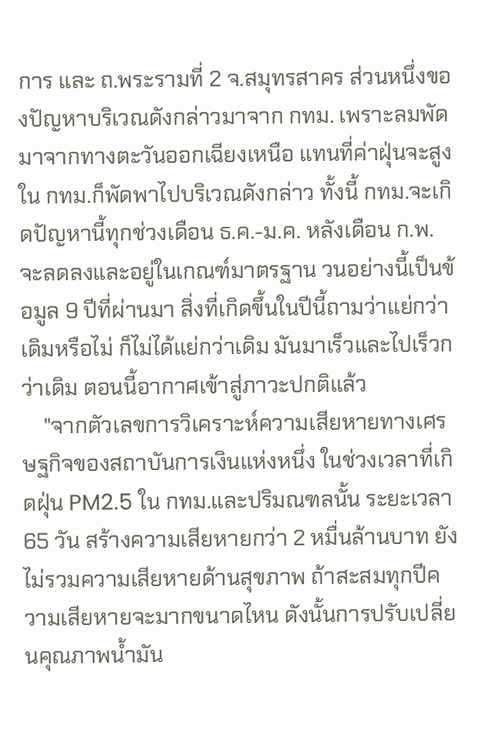การ และ ถ.พระรามที่ 2 จ.สมุทรสาคร ส่วนหนึ่งของปัญหาบริเวณดังกล่าวมาจาก กทม. เพราะลมพัดมาจากทางตะวันออกเฉียงเหนือ แทนที่ค่าฝุ่นจะสูงใน กทม.ก็พัดพาไปบริเวณดังกล่าว ทั้งนี้ กทม.จะเกิดปัญหานี้ทุกช่วงเดือน ธ.ค.-ม.ค. หลังเดือน ก.พ.จะลดลงและอยู่ในเกณฑ์มาตรฐาน วนอย่างนี้เป็นข้อมูล 9 ปีที่ผ่านมา สิ่งที่เกิดขึ้นในปีนี้ถามว่าแย่กว่าเดิมหรือไม่ ก็ไม่ได้แย่กว่าเดิม มันมาเร็วและไปเร็วกว่าเดิม ตอนนี้อากาศเข้าสู่ภาวะปกติแล้ว
    "จากตัวเลขการวิเคราะห์ความเสียหายทางเศรษฐกิจของสถาบันการเงินแห่งหนึ่ง ในช่วงเวลาที่เกิดฝุ่น PM2.5 ใน กทม.และปริมณฑลนั้น ระยะเวลา 65 วัน สร้างความเสียหายกว่า 2 หมื่นล้านบาท ยังไม่รวมความเสียหายด้านสุขภาพ ถ้าสะสมทุกปีความเสียหายจะมากขนาดไหน ดังนั้นการปรับเปลี่ยนคุณภาพน้ำมัน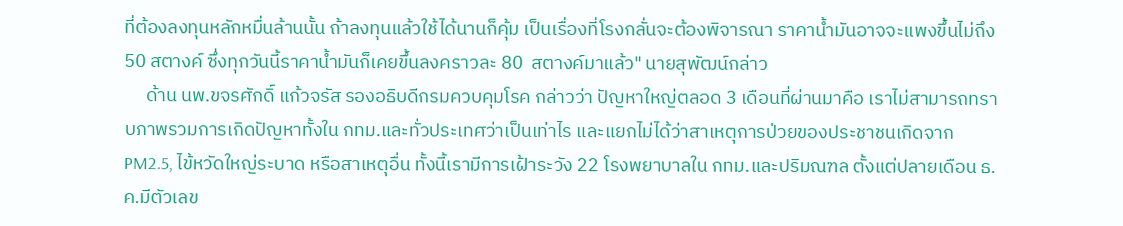ที่ต้องลงทุนหลักหมื่นล้านนั้น ถ้าลงทุนแล้วใช้ได้นานก็คุ้ม เป็นเรื่องที่โรงกลั่นจะต้องพิจารณา ราคาน้ำมันอาจจะแพงขึ้นไม่ถึง 50 สตางค์ ซึ่งทุกวันนี้ราคาน้ำมันก็เคยขึ้นลงคราวละ 80  สตางค์มาแล้ว" นายสุพัฒน์กล่าว
     ด้าน นพ.ขจรศักดิ์ แก้วจรัส รองอธิบดีกรมควบคุมโรค กล่าวว่า ปัญหาใหญ่ตลอด 3 เดือนที่ผ่านมาคือ เราไม่สามารถทราบภาพรวมการเกิดปัญหาทั้งใน กทม.และทั่วประเทศว่าเป็นเท่าไร และแยกไม่ได้ว่าสาเหตุการป่วยของประชาชนเกิดจาก PM2.5, ไข้หวัดใหญ่ระบาด หรือสาเหตุอื่น ทั้งนี้เรามีการเฝ้าระวัง 22 โรงพยาบาลใน กทม.และปริมณฑล ตั้งแต่ปลายเดือน ธ.ค.มีตัวเลข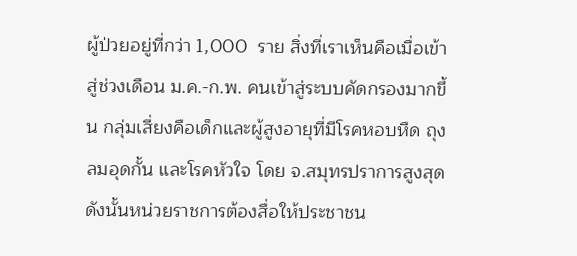ผู้ป่วยอยู่ที่กว่า 1,000  ราย สิ่งที่เราเห็นคือเมื่อเข้าสู่ช่วงเดือน ม.ค.-ก.พ. คนเข้าสู่ระบบคัดกรองมากขึ้น กลุ่มเสี่ยงคือเด็กและผู้สูงอายุที่มีโรคหอบหืด ถุงลมอุดกั้น และโรคหัวใจ โดย จ.สมุทรปราการสูงสุด ดังนั้นหน่วยราชการต้องสื่อให้ประชาชน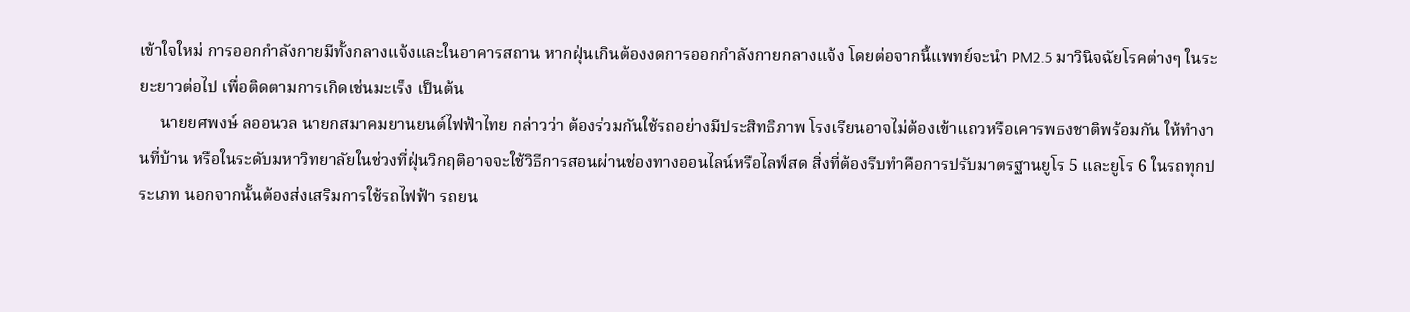เข้าใจใหม่ การออกกำลังกายมีทั้งกลางแจ้งและในอาคารสถาน หากฝุ่นเกินต้องงดการออกกำลังกายกลางแจ้ง โดยต่อจากนี้แพทย์จะนำ PM2.5 มาวินิจฉัยโรคต่างๆ ในระยะยาวต่อไป เพื่อติดตามการเกิดเช่นมะเร็ง เป็นต้น
     นายยศพงษ์ ลออนวล นายกสมาคมยานยนต์ไฟฟ้าไทย กล่าวว่า ต้องร่วมกันใช้รถอย่างมีประสิทธิภาพ โรงเรียนอาจไม่ต้องเข้าแถวหรือเคารพธงชาติพร้อมกัน ให้ทำงานที่บ้าน หรือในระดับมหาวิทยาลัยในช่วงที่ฝุ่นวิกฤติอาจจะใช้วิธีการสอนผ่านช่องทางออนไลน์หรือไลฟ์สด สิ่งที่ต้องรีบทำคือการปรับมาตรฐานยูโร 5 และยูโร 6 ในรถทุกประเภท นอกจากนั้นต้องส่งเสริมการใช้รถไฟฟ้า รถยน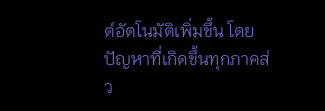ต์อัตโนมัติเพิ่มขึ้น โดยปัญหาที่เกิดขึ้นทุกภาคส่ว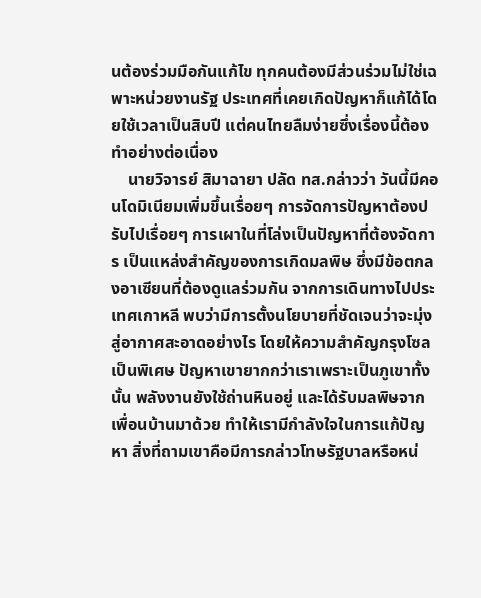นต้องร่วมมือกันแก้ไข ทุกคนต้องมีส่วนร่วมไม่ใช่เฉพาะหน่วยงานรัฐ ประเทศที่เคยเกิดปัญหาก็แก้ได้โดยใช้เวลาเป็นสิบปี แต่คนไทยลืมง่ายซึ่งเรื่องนี้ต้องทำอย่างต่อเนื่อง
    นายวิจารย์ สิมาฉายา ปลัด ทส.กล่าวว่า วันนี้มีคอนโดมิเนียมเพิ่มขึ้นเรื่อยๆ การจัดการปัญหาต้องปรับไปเรื่อยๆ การเผาในที่โล่งเป็นปัญหาที่ต้องจัดการ เป็นแหล่งสำคัญของการเกิดมลพิษ ซึ่งมีข้อตกลงอาเซียนที่ต้องดูแลร่วมกัน จากการเดินทางไปประเทศเกาหลี พบว่ามีการตั้งนโยบายที่ชัดเจนว่าจะมุ่งสู่อากาศสะอาดอย่างไร โดยให้ความสำคัญกรุงโซลเป็นพิเศษ ปัญหาเขายากกว่าเราเพราะเป็นภูเขาทั้งนั้น พลังงานยังใช้ถ่านหินอยู่ และได้รับมลพิษจากเพื่อนบ้านมาด้วย ทำให้เรามีกำลังใจในการแก้ปัญหา สิ่งที่ถามเขาคือมีการกล่าวโทษรัฐบาลหรือหน่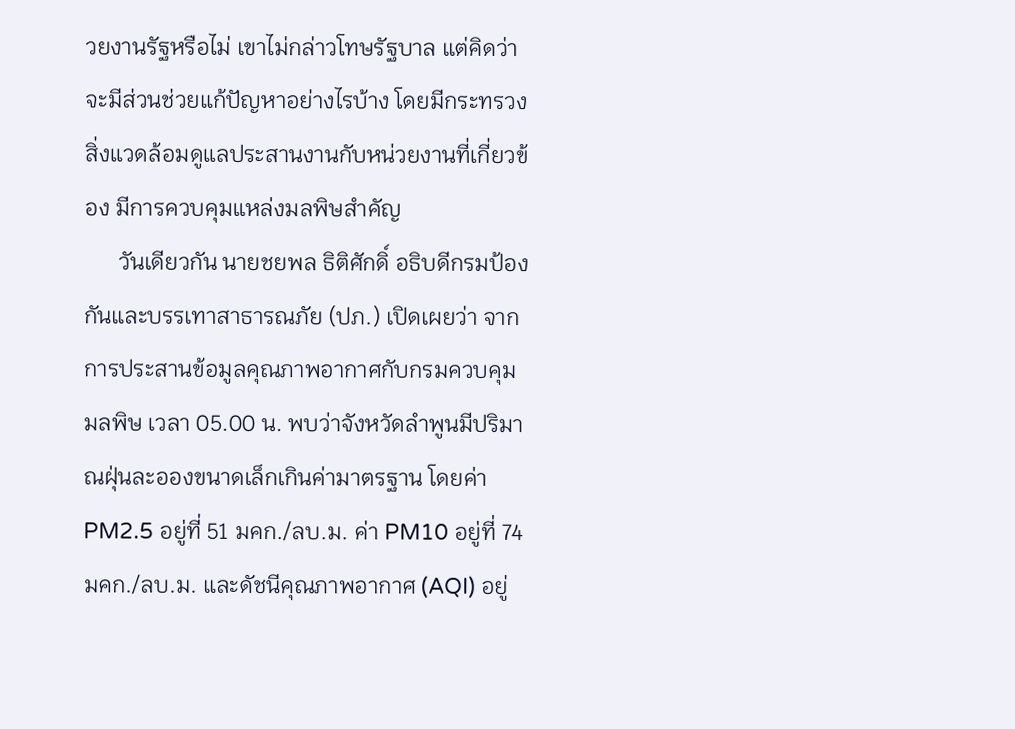วยงานรัฐหรือไม่ เขาไม่กล่าวโทษรัฐบาล แต่คิดว่าจะมีส่วนช่วยแก้ปัญหาอย่างไรบ้าง โดยมีกระทรวงสิ่งแวดล้อมดูแลประสานงานกับหน่วยงานที่เกี่ยวข้อง มีการควบคุมแหล่งมลพิษสำคัญ
      วันเดียวกัน นายชยพล ธิติศักดิ์ อธิบดีกรมป้องกันและบรรเทาสาธารณภัย (ปภ.) เปิดเผยว่า จากการประสานข้อมูลคุณภาพอากาศกับกรมควบคุมมลพิษ เวลา 05.00 น. พบว่าจังหวัดลำพูนมีปริมาณฝุ่นละอองขนาดเล็กเกินค่ามาตรฐาน โดยค่า PM2.5 อยู่ที่ 51 มคก./ลบ.ม. ค่า PM10 อยู่ที่ 74 มคก./ลบ.ม. และดัชนีคุณภาพอากาศ (AQI) อยู่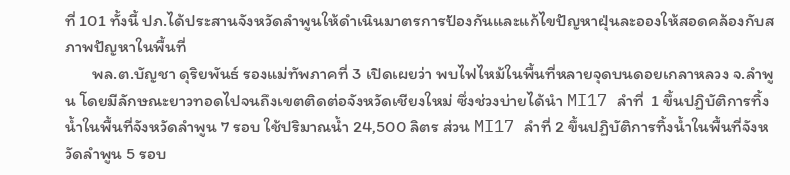ที่ 101 ทั้งนี้ ปภ.ได้ประสานจังหวัดลำพูนให้ดำเนินมาตรการป้องกันและแก้ไขปัญหาฝุ่นละอองให้สอดคล้องกับสภาพปัญหาในพื้นที่
       พล.ต.บัญชา ดุริยพันธ์ รองแม่ทัพภาคที่ 3 เปิดเผยว่า พบไฟไหม้ในพื้นที่หลายจุดบนดอยเกลาหลวง จ.ลำพูน โดยมีลักษณะยาวทอดไปจนถึงเขตติดต่อจังหวัดเชียงใหม่ ซึ่งช่วงบ่ายได้นำ MI17 ลำที่  1 ขึ้นปฏิบัติการทิ้งน้ำในพื้นที่จังหวัดลำพูน 7 รอบ ใช้ปริมาณน้ำ 24,500 ลิตร ส่วน MI17 ลำที่ 2 ขึ้นปฏิบัติการทิ้งน้ำในพื้นที่จังหวัดลำพูน 5 รอบ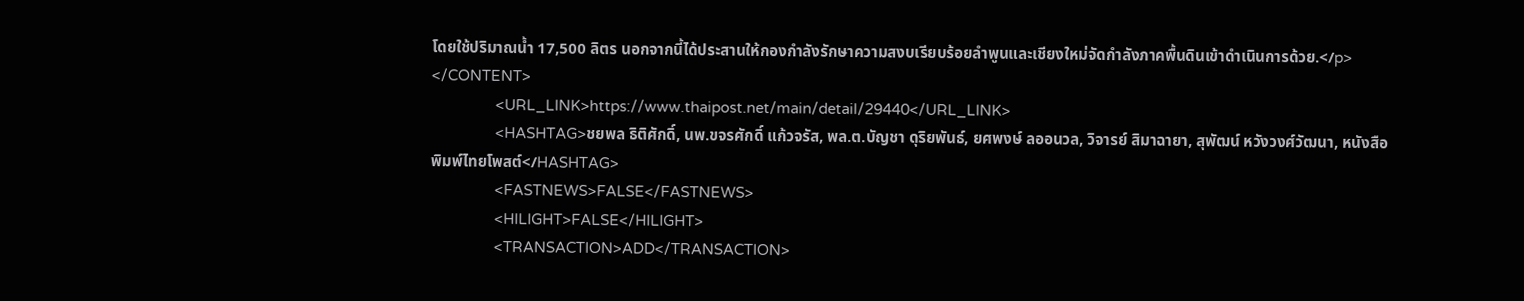โดยใช้ปริมาณน้ำ 17,500 ลิตร นอกจากนี้ได้ประสานให้กองกำลังรักษาความสงบเรียบร้อยลำพูนและเชียงใหม่จัดกำลังภาคพื้นดินเข้าดำเนินการด้วย.</p>
</CONTENT>
                <URL_LINK>https://www.thaipost.net/main/detail/29440</URL_LINK>
                <HASHTAG>ชยพล ธิติศักดิ์, นพ.ขจรศักดิ์ แก้วจรัส, พล.ต.บัญชา ดุริยพันธ์, ยศพงษ์ ลออนวล, วิจารย์ สิมาฉายา, สุพัฒน์ หวังวงศ์วัฒนา, หนังสือพิมพ์ไทยโพสต์</HASHTAG>
                <FASTNEWS>FALSE</FASTNEWS>
                <HILIGHT>FALSE</HILIGHT>
                <TRANSACTION>ADD</TRANSACTION>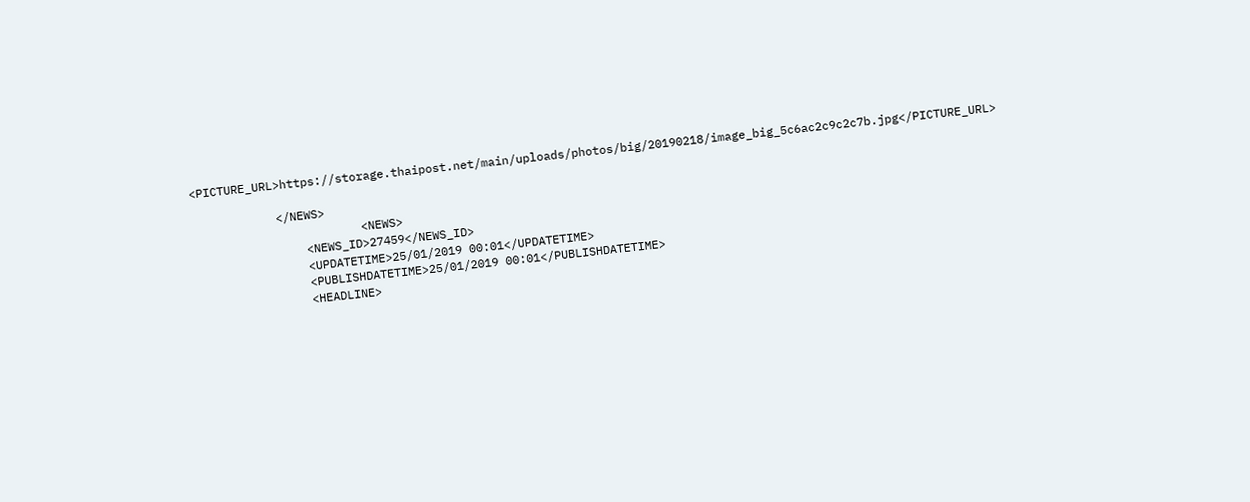<PICTURE_URL>https://storage.thaipost.net/main/uploads/photos/big/20190218/image_big_5c6ac2c9c2c7b.jpg</PICTURE_URL>

            </NEWS>
                        <NEWS>
                <NEWS_ID>27459</NEWS_ID>
                <UPDATETIME>25/01/2019 00:01</UPDATETIME>
                <PUBLISHDATETIME>25/01/2019 00:01</PUBLISHDATETIME>
                <HEADLINE>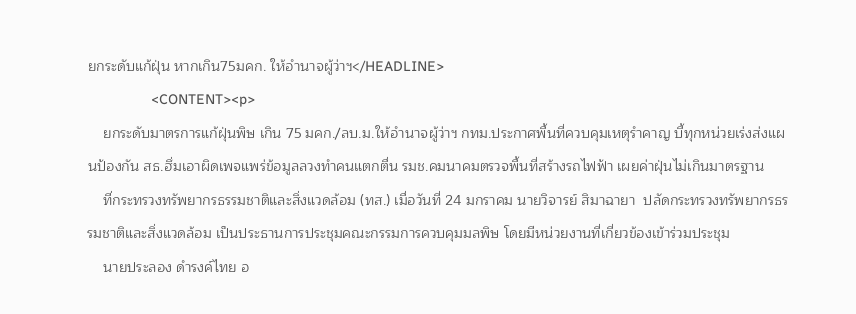ยกระดับแก้ฝุ่น หากเกิน75มคก. ให้อำนาจผู้ว่าฯ</HEADLINE>
                <CONTENT><p>
    ยกระดับมาตรการแก้ฝุ่นพิษ เกิน 75 มคก./ลบ.ม.ให้อำนาจผู้ว่าฯ กทม.ประกาศพื้นที่ควบคุมเหตุรำคาญ บี้ทุกหน่วยเร่งส่งแผนป้องกัน สธ.ฮึ่มเอาผิดเพจแพร่ข้อมูลลวงทำคนแตกตื่น รมช.คมนาคมตรวจพื้นที่สร้างรถไฟฟ้า เผยค่าฝุ่นไม่เกินมาตรฐาน
    ที่กระทรวงทรัพยากรธรรมชาติและสิ่งแวดล้อม (ทส.) เมื่อวันที่ 24 มกราคม นายวิจารย์ สิมาฉายา  ปลัดกระทรวงทรัพยากรธรรมชาติและสิ่งแวดล้อม เป็นประธานการประชุมคณะกรรมการควบคุมมลพิษ โดยมีหน่วยงานที่เกี่ยวข้องเข้าร่วมประชุม
    นายประลอง ดำรงค์ไทย อ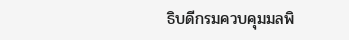ธิบดีกรมควบคุมมลพิ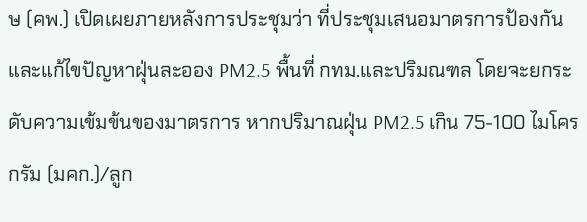ษ (คพ.) เปิดเผยภายหลังการประชุมว่า ที่ประชุมเสนอมาตรการป้องกันและแก้ไขปัญหาฝุ่นละออง PM2.5 พื้นที่ กทม.และปริมณฑล โดยจะยกระดับความเข้มข้นของมาตรการ หากปริมาณฝุ่น PM2.5 เกิน 75-100 ไมโครกรัม (มคก.)/ลูก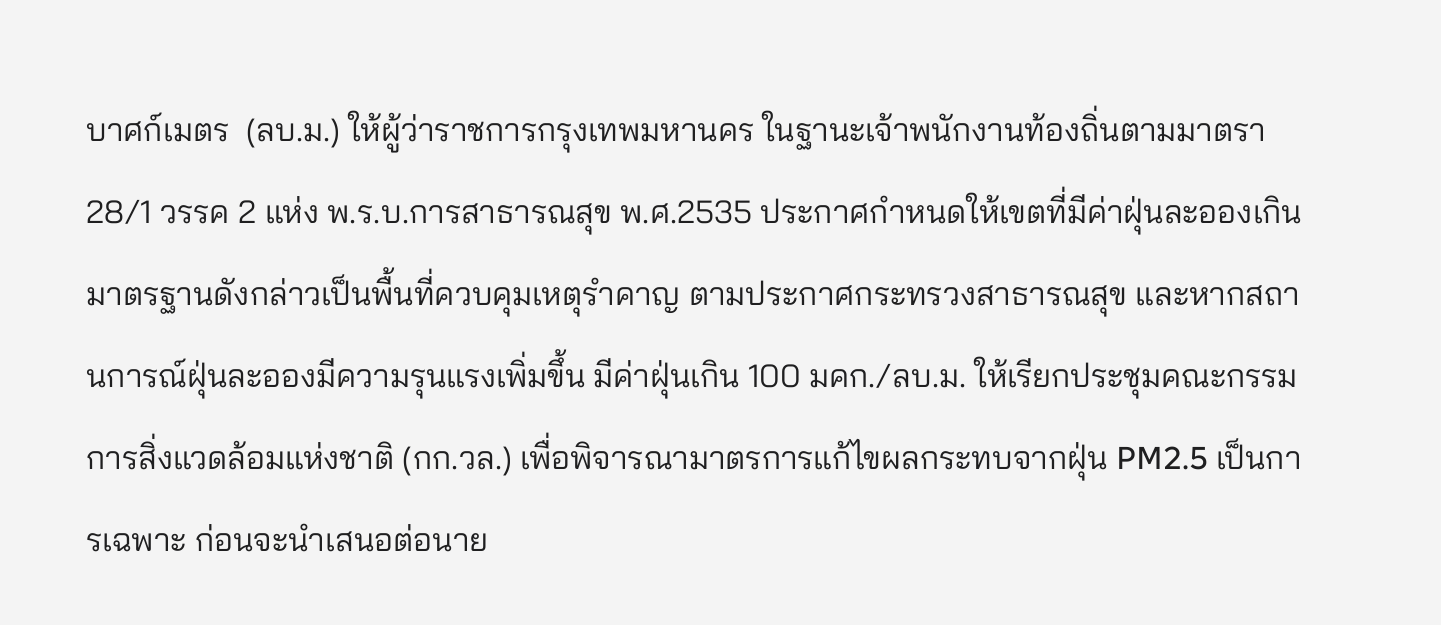บาศก์เมตร  (ลบ.ม.) ให้ผู้ว่าราชการกรุงเทพมหานคร ในฐานะเจ้าพนักงานท้องถิ่นตามมาตรา 28/1 วรรค 2 แห่ง พ.ร.บ.การสาธารณสุข พ.ศ.2535 ประกาศกำหนดให้เขตที่มีค่าฝุ่นละอองเกินมาตรฐานดังกล่าวเป็นพื้นที่ควบคุมเหตุรำคาญ ตามประกาศกระทรวงสาธารณสุข และหากสถานการณ์ฝุ่นละอองมีความรุนแรงเพิ่มขึ้น มีค่าฝุ่นเกิน 100 มคก./ลบ.ม. ให้เรียกประชุมคณะกรรมการสิ่งแวดล้อมแห่งชาติ (กก.วล.) เพื่อพิจารณามาตรการแก้ไขผลกระทบจากฝุ่น PM2.5 เป็นการเฉพาะ ก่อนจะนำเสนอต่อนาย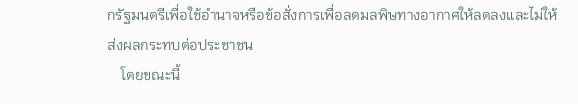กรัฐมนตรีเพื่อใช้อำนาจหรือข้อสั่งการเพื่อลดมลพิษทางอากาศให้ลดลงและไม่ให้ส่งผลกระทบต่อประชาชน
    โดยขณะนี้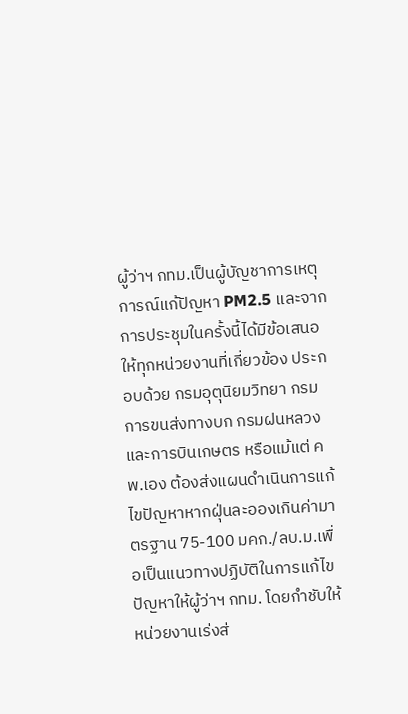ผู้ว่าฯ กทม.เป็นผู้บัญชาการเหตุการณ์แก้ปัญหา PM2.5 และจากการประชุมในครั้งนี้ได้มีข้อเสนอให้ทุกหน่วยงานที่เกี่ยวข้อง ประกอบด้วย กรมอุตุนิยมวิทยา กรมการขนส่งทางบก กรมฝนหลวงและการบินเกษตร หรือแม้แต่ คพ.เอง ต้องส่งแผนดำเนินการแก้ไขปัญหาหากฝุ่นละอองเกินค่ามาตรฐาน 75-100 มคก./ลบ.ม.เพื่อเป็นแนวทางปฏิบัติในการแก้ไขปัญหาให้ผู้ว่าฯ กทม. โดยกำชับให้หน่วยงานเร่งส่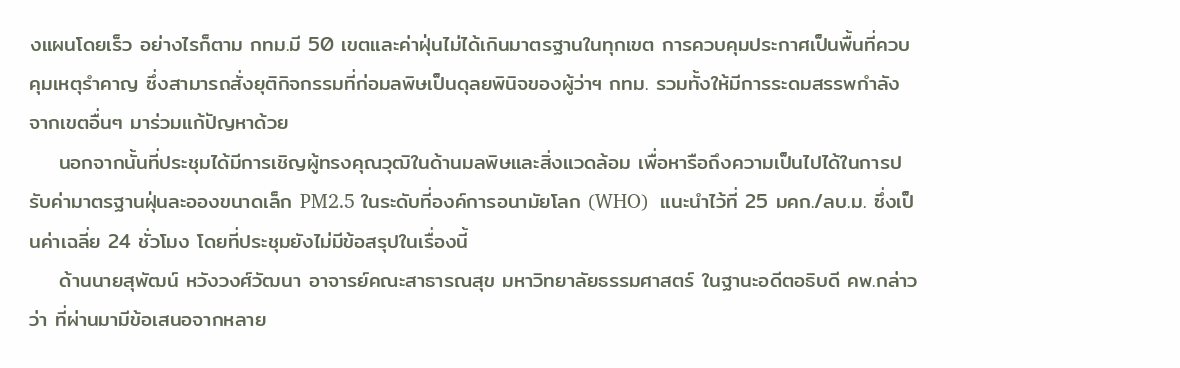งแผนโดยเร็ว อย่างไรก็ตาม กทม.มี 50 เขตและค่าฝุ่นไม่ได้เกินมาตรฐานในทุกเขต การควบคุมประกาศเป็นพื้นที่ควบคุมเหตุรำคาญ ซึ่งสามารถสั่งยุติกิจกรรมที่ก่อมลพิษเป็นดุลยพินิจของผู้ว่าฯ กทม. รวมทั้งให้มีการระดมสรรพกำลังจากเขตอื่นๆ มาร่วมแก้ปัญหาด้วย
    นอกจากนั้นที่ประชุมได้มีการเชิญผู้ทรงคุณวุฒิในด้านมลพิษและสิ่งแวดล้อม เพื่อหารือถึงความเป็นไปได้ในการปรับค่ามาตรฐานฝุ่นละอองขนาดเล็ก PM2.5 ในระดับที่องค์การอนามัยโลก (WHO)  แนะนำไว้ที่ 25 มคก./ลบ.ม. ซึ่งเป็นค่าเฉลี่ย 24 ชั่วโมง โดยที่ประชุมยังไม่มีข้อสรุปในเรื่องนี้
    ด้านนายสุพัฒน์ หวังวงศ์วัฒนา อาจารย์คณะสาธารณสุข มหาวิทยาลัยธรรมศาสตร์ ในฐานะอดีตอธิบดี คพ.กล่าวว่า ที่ผ่านมามีข้อเสนอจากหลาย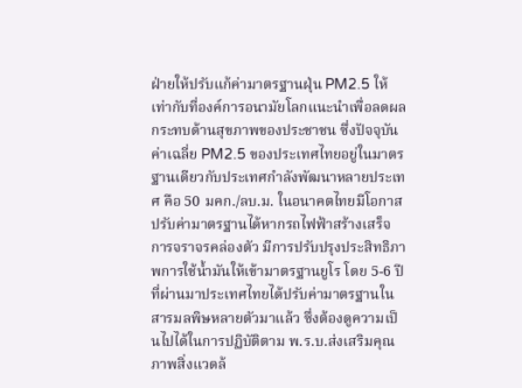ฝ่ายให้ปรับแก้ค่ามาตรฐานฝุ่น PM2.5 ให้เท่ากับที่องค์การอนามัยโลกแนะนำเพื่อลดผลกระทบด้านสุขภาพของประชาชน ซึ่งปัจจุบันค่าเฉลี่ย PM2.5 ของประเทศไทยอยู่ในมาตรฐานเดียวกับประเทศกำลังพัฒนาหลายประเทศ คือ 50 มคก./ลบ.ม. ในอนาคตไทยมีโอกาสปรับค่ามาตรฐานได้หากรถไฟฟ้าสร้างเสร็จ การจราจรคล่องตัว มีการปรับปรุงประสิทธิภาพการใช้น้ำมันให้เข้ามาตรฐานยูโร โดย 5-6 ปีที่ผ่านมาประเทศไทยได้ปรับค่ามาตรฐานในสารมลพิษหลายตัวมาแล้ว ซึ่งต้องดูความเป็นไปได้ในการปฏิบัติตาม พ.ร.บ.ส่งเสริมคุณภาพสิ่งแวดล้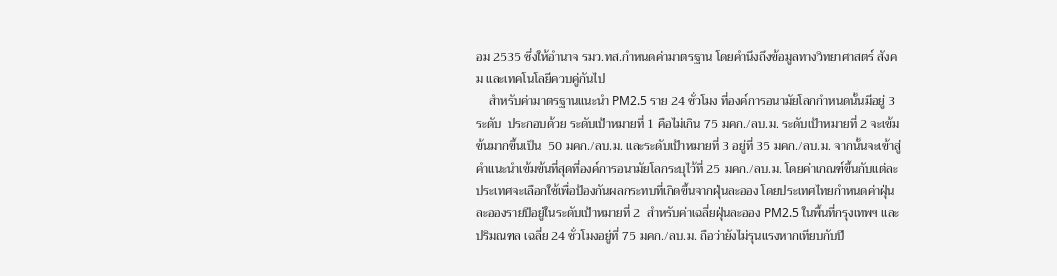อม 2535 ซึ่งให้อำนาจ รมว.ทส.กำหนดค่ามาตรฐาน โดยคำนึงถึงข้อมูลทางวิทยาศาสตร์ สังคม และเทคโนโลยีควบคู่กันไป
    สำหรับค่ามาตรฐานแนะนำ PM2.5 ราย 24 ชั่วโมง ที่องค์การอนามัยโลกกำหนดนั้นมีอยู่ 3 ระดับ  ประกอบด้วย ระดับเป้าหมายที่ 1 คือไม่เกิน 75 มคก./ลบ.ม. ระดับเป้าหมายที่ 2 จะเข้มข้นมากขึ้นเป็น  50 มคก./ลบ.ม. และระดับเป้าหมายที่ 3 อยู่ที่ 35 มคก./ลบ.ม. จากนั้นจะเข้าสู่คำแนะนำเข้มข้นที่สุดที่องค์การอนามัยโลกระบุไว้ที่ 25 มคก./ลบ.ม. โดยค่าเกณฑ์ขึ้นกับแต่ละประเทศจะเลือกใช้เพื่อป้องกันผลกระทบที่เกิดขึ้นจากฝุ่นละออง โดยประเทศไทยกำหนดค่าฝุ่นละอองรายปีอยู่ในระดับเป้าหมายที่ 2  สำหรับค่าเฉลี่ยฝุ่นละออง PM2.5 ในพื้นที่กรุงเทพฯ และปริมณฑล เฉลี่ย 24 ชั่วโมงอยู่ที่ 75 มคก./ลบ.ม. ถือว่ายังไม่รุนแรงหากเทียบกับปี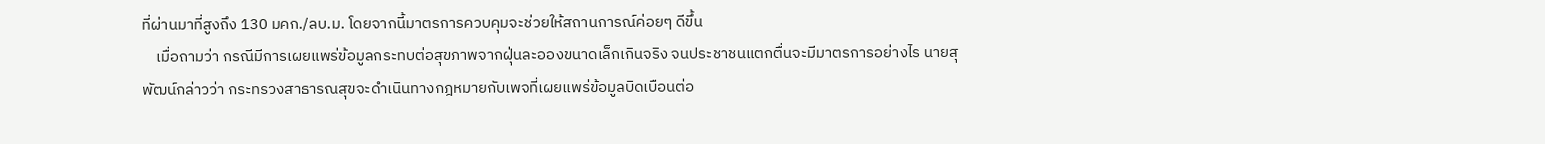ที่ผ่านมาที่สูงถึง 130 มคก./ลบ.ม. โดยจากนี้มาตรการควบคุมจะช่วยให้สถานการณ์ค่อยๆ ดีขึ้น
    เมื่อถามว่า กรณีมีการเผยแพร่ข้อมูลกระทบต่อสุขภาพจากฝุ่นละอองขนาดเล็กเกินจริง จนประชาชนแตกตื่นจะมีมาตรการอย่างไร นายสุพัฒน์กล่าวว่า กระทรวงสาธารณสุขจะดำเนินทางกฎหมายกับเพจที่เผยแพร่ข้อมูลบิดเบือนต่อ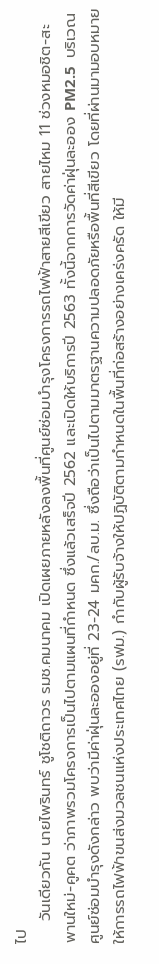ไป
    วันเดียวกัน นายไพรินทร์ ชูโชติถาวร รมช.คมนาคม เปิดเผยภายหลังลงพื้นที่ศูนย์ซ่อมบำรุงโครงการรถไฟฟ้าสายสีเขียว สายไหม 11 ช่วงหมอชิต-สะพานใหม่-คูคต ว่าภาพรวมโครงการเป็นไปตามแผนที่กำหนด ซึ่งแล้วเสร็จปี 2562 และเปิดให้บริการปี 2563 ทั้งนี้จากการวัดค่าฝุ่นละออง PM2.5  บริเวณศูนย์ซ่อมบำรุงดังกล่าว พบว่ามีค่าฝุ่นละอองอยู่ที่ 23-24 มคก./ลบ.ม. ซึ่งถือว่าเป็นไปตามมาตรฐานความปลอดภัยหรือพื้นที่สีเขียว โดยที่ผ่านมามอบหมายให้การรถไฟฟ้าขนส่งมวลชนแห่งประเทศไทย (รฟม.) กำกับผู้รับจ้างให้ปฏิบัติตามกำหนดในพื้นที่ก่อสร้างอย่างเคร่งครัด ให้มี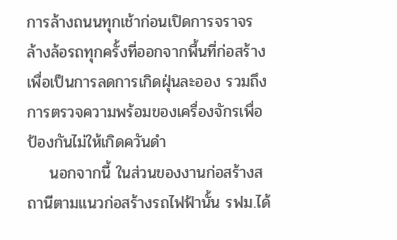การล้างถนนทุกเช้าก่อนเปิดการจราจร ล้างล้อรถทุกครั้งที่ออกจากพื้นที่ก่อสร้าง เพื่อเป็นการลดการเกิดฝุ่นละออง รวมถึงการตรวจความพร้อมของเครื่องจักรเพื่อป้องกันไม่ให้เกิดควันดำ
    นอกจากนี้ ในส่วนของงานก่อสร้างสถานีตามแนวก่อสร้างรถไฟฟ้านั้น รฟม.ได้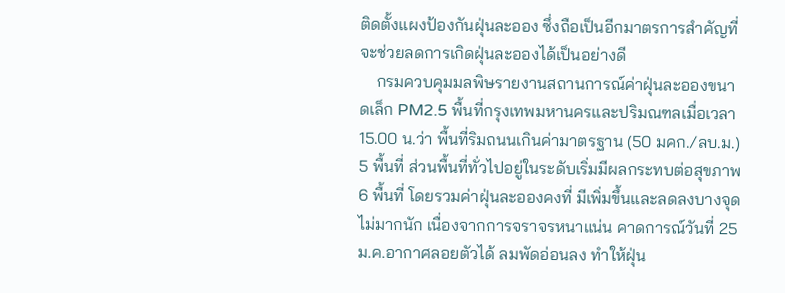ติดตั้งแผงป้องกันฝุ่นละออง ซึ่งถือเป็นอีกมาตรการสำคัญที่จะช่วยลดการเกิดฝุ่นละอองได้เป็นอย่างดี
    กรมควบคุมมลพิษรายงานสถานการณ์ค่าฝุ่นละอองขนาดเล็ก PM2.5 พื้นที่กรุงเทพมหานครและปริมณฑลเมื่อเวลา 15.00 น.ว่า พื้นที่ริมถนนเกินค่ามาตรฐาน (50 มคก./ลบ.ม.) 5 พื้นที่ ส่วนพื้นที่ทั่วไปอยู่ในระดับเริ่มมีผลกระทบต่อสุขภาพ 6 พื้นที่ โดยรวมค่าฝุ่นละอองคงที่ มีเพิ่มขึ้นและลดลงบางจุดไม่มากนัก เนื่องจากการจราจรหนาแน่น คาดการณ์วันที่ 25 ม.ค.อากาศลอยตัวได้ ลมพัดอ่อนลง ทำให้ฝุ่น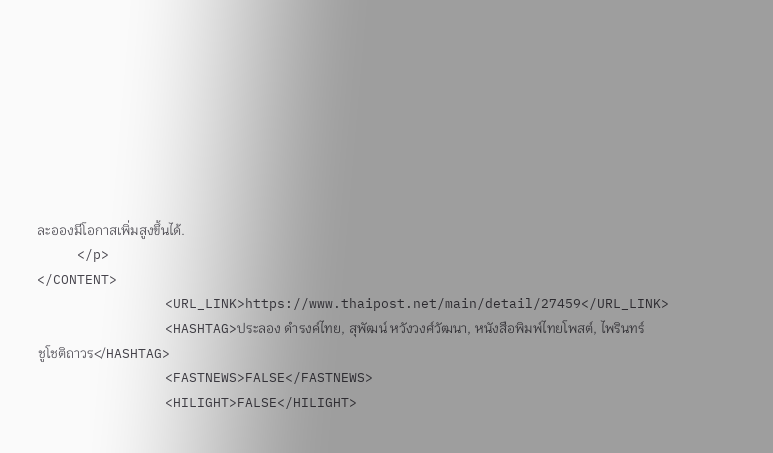ละอองมีโอกาสเพิ่มสูงขึ้นได้.
     </p>
</CONTENT>
                <URL_LINK>https://www.thaipost.net/main/detail/27459</URL_LINK>
                <HASHTAG>ประลอง ดำรงค์ไทย, สุพัฒน์ หวังวงศ์วัฒนา, หนังสือพิมพ์ไทยโพสต์, ไพรินทร์ ชูโชติถาวร</HASHTAG>
                <FASTNEWS>FALSE</FASTNEWS>
                <HILIGHT>FALSE</HILIGHT>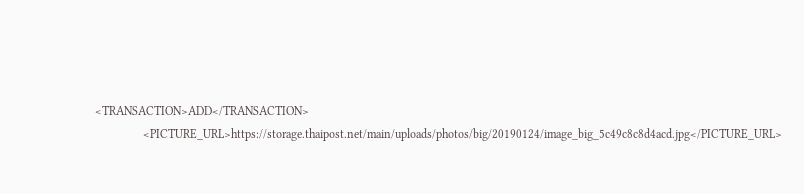<TRANSACTION>ADD</TRANSACTION>
                <PICTURE_URL>https://storage.thaipost.net/main/uploads/photos/big/20190124/image_big_5c49c8c8d4acd.jpg</PICTURE_URL>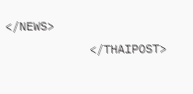</NEWS>
            </THAIPOST>